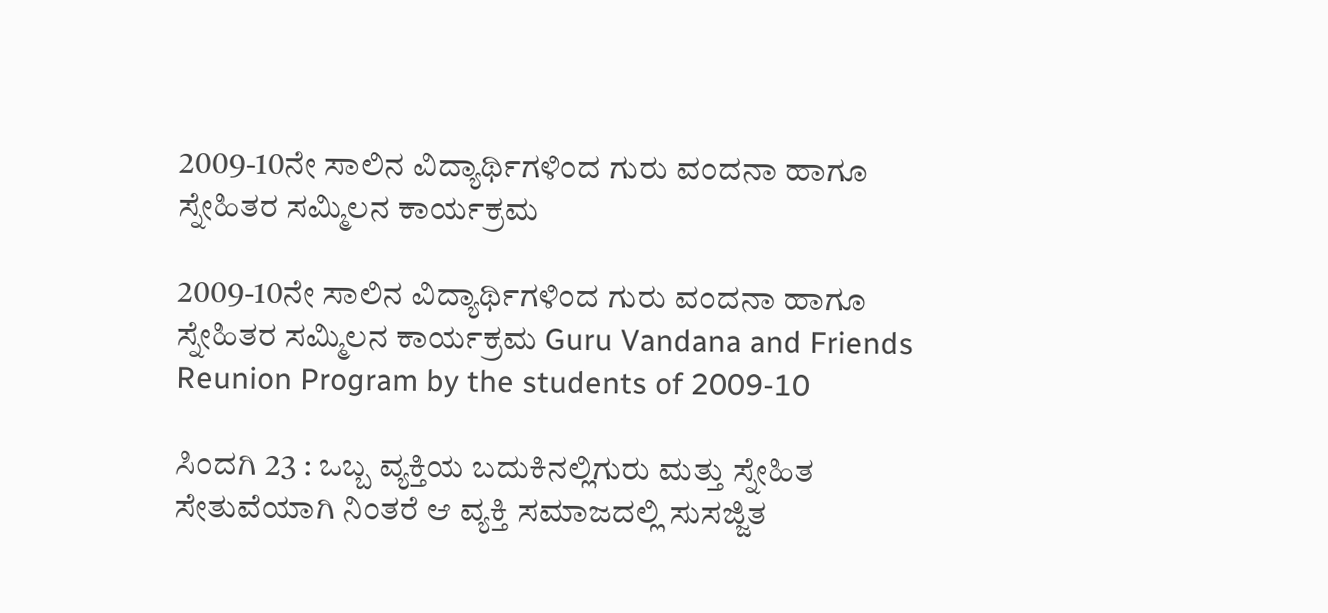2009-10ನೇ ಸಾಲಿನ ವಿದ್ಯಾರ್ಥಿಗಳಿಂದ ಗುರು ವಂದನಾ ಹಾಗೂ ಸ್ನೇಹಿತರ ಸಮ್ಮಿಲನ ಕಾರ್ಯಕ್ರಮ

2009-10ನೇ ಸಾಲಿನ ವಿದ್ಯಾರ್ಥಿಗಳಿಂದ ಗುರು ವಂದನಾ ಹಾಗೂ ಸ್ನೇಹಿತರ ಸಮ್ಮಿಲನ ಕಾರ್ಯಕ್ರಮ Guru Vandana and Friends Reunion Program by the students of 2009-10

ಸಿಂದಗಿ 23 : ಒಬ್ಬ ವ್ಯಕ್ತಿಯ ಬದುಕಿನಲ್ಲಿಗುರು ಮತ್ತು ಸ್ನೇಹಿತ ಸೇತುವೆಯಾಗಿ ನಿಂತರೆ ಆ ವ್ಯಕ್ತಿ ಸಮಾಜದಲ್ಲಿ ಸುಸಜ್ಜಿತ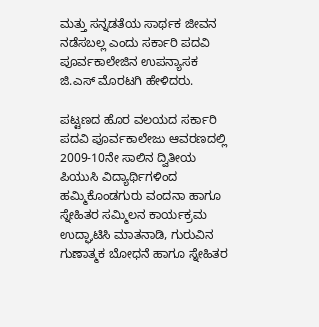ಮತ್ತು ಸನ್ನಡತೆಯ ಸಾರ್ಥಕ ಜೀವನ ನಡೆಸಬಲ್ಲ ಎಂದು ಸರ್ಕಾರಿ ಪದವಿ ಪೂರ್ವಕಾಲೇಜಿನ ಉಪನ್ಯಾಸಕ ಜಿ.ಎಸ್ ಮೊರಟಗಿ ಹೇಳಿದರು.

ಪಟ್ಟಣದ ಹೊರ ವಲಯದ ಸರ್ಕಾರಿ ಪದವಿ ಪೂರ್ವಕಾಲೇಜು ಆವರಣದಲ್ಲಿ 2009-10ನೇ ಸಾಲಿನ ದ್ವಿತೀಯ ಪಿಯುಸಿ ವಿದ್ಯಾರ್ಥಿಗಳಿಂದ ಹಮ್ಮಿಕೊಂಡಗುರು ವಂದನಾ ಹಾಗೂ ಸ್ನೇಹಿತರ ಸಮ್ಮಿಲನ ಕಾರ್ಯಕ್ರಮ ಉದ್ಘಾಟಿಸಿ ಮಾತನಾಡಿ, ಗುರುವಿನ ಗುಣಾತ್ಮಕ ಬೋಧನೆ ಹಾಗೂ ಸ್ನೇಹಿತರ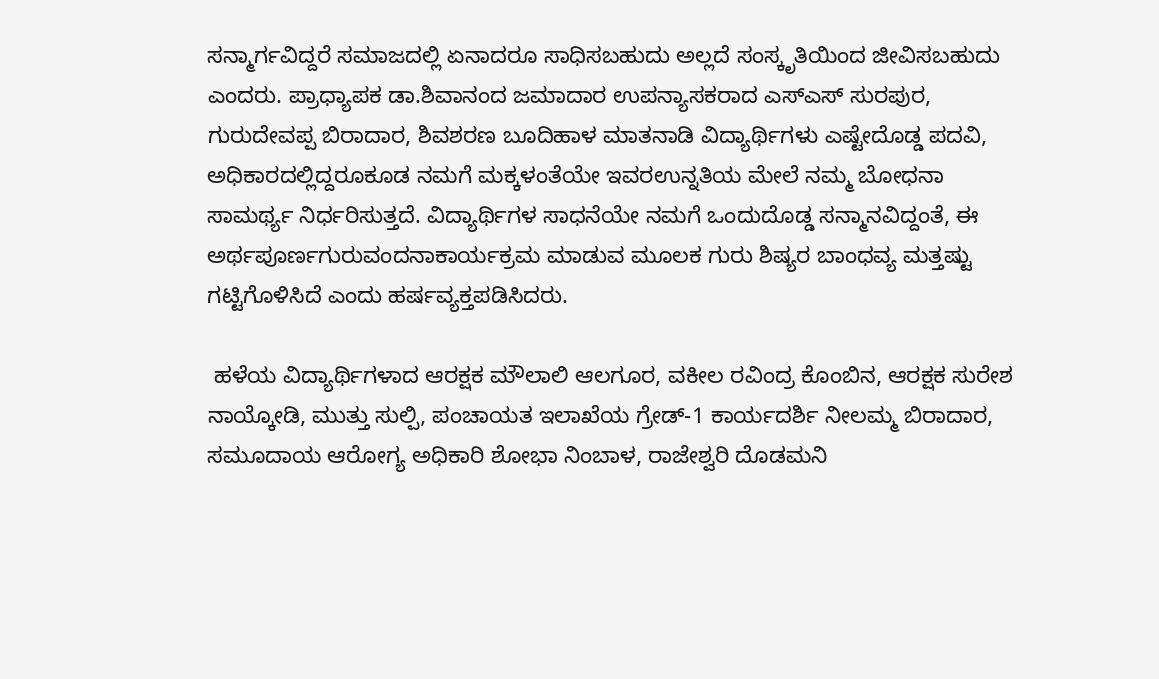ಸನ್ಮಾರ್ಗವಿದ್ದರೆ ಸಮಾಜದಲ್ಲಿ ಏನಾದರೂ ಸಾಧಿಸಬಹುದು ಅಲ್ಲದೆ ಸಂಸ್ಕೃತಿಯಿಂದ ಜೀವಿಸಬಹುದು ಎಂದರು. ಪ್ರಾಧ್ಯಾಪಕ ಡಾ.ಶಿವಾನಂದ ಜಮಾದಾರ ಉಪನ್ಯಾಸಕರಾದ ಎಸ್‌ಎಸ್ ಸುರಪುರ, ಗುರುದೇವಪ್ಪ ಬಿರಾದಾರ, ಶಿವಶರಣ ಬೂದಿಹಾಳ ಮಾತನಾಡಿ ವಿದ್ಯಾರ್ಥಿಗಳು ಎಷ್ಟೇದೊಡ್ಡ ಪದವಿ, ಅಧಿಕಾರದಲ್ಲಿದ್ದರೂಕೂಡ ನಮಗೆ ಮಕ್ಕಳಂತೆಯೇ ಇವರಉನ್ನತಿಯ ಮೇಲೆ ನಮ್ಮ ಬೋಧನಾ ಸಾಮರ್ಥ್ಯ ನಿರ್ಧರಿಸುತ್ತದೆ. ವಿದ್ಯಾರ್ಥಿಗಳ ಸಾಧನೆಯೇ ನಮಗೆ ಒಂದುದೊಡ್ಡ ಸನ್ಮಾನವಿದ್ದಂತೆ, ಈ ಅರ್ಥಪೂರ್ಣಗುರುವಂದನಾಕಾರ್ಯಕ್ರಮ ಮಾಡುವ ಮೂಲಕ ಗುರು ಶಿಷ್ಯರ ಬಾಂಧವ್ಯ ಮತ್ತಷ್ಟು ಗಟ್ಟಿಗೊಳಿಸಿದೆ ಎಂದು ಹರ್ಷವ್ಯಕ್ತಪಡಿಸಿದರು.

 ಹಳೆಯ ವಿದ್ಯಾರ್ಥಿಗಳಾದ ಆರಕ್ಷಕ ಮೌಲಾಲಿ ಆಲಗೂರ, ವಕೀಲ ರವಿಂದ್ರ ಕೊಂಬಿನ, ಆರಕ್ಷಕ ಸುರೇಶ ನಾಯ್ಕೋಡಿ, ಮುತ್ತು ಸುಲ್ಪಿ, ಪಂಚಾಯತ ಇಲಾಖೆಯ ಗ್ರೇಡ್‌-1 ಕಾರ್ಯದರ್ಶಿ ನೀಲಮ್ಮ ಬಿರಾದಾರ, ಸಮೂದಾಯ ಆರೋಗ್ಯ ಅಧಿಕಾರಿ ಶೋಭಾ ನಿಂಬಾಳ, ರಾಜೇಶ್ವರಿ ದೊಡಮನಿ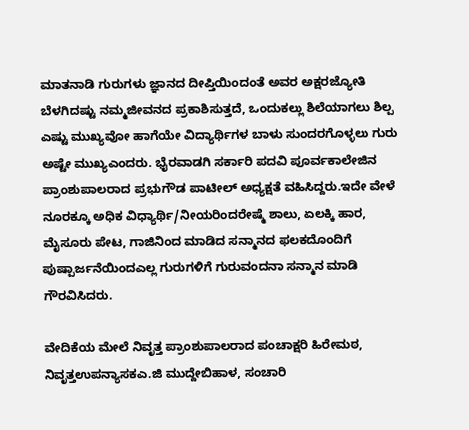ಮಾತನಾಡಿ ಗುರುಗಳು ಜ್ಞಾನದ ದೀಪ್ತಿಯಿಂದಂತೆ ಅವರ ಅಕ್ಷರಜ್ಯೋತಿ ಬೆಳಗಿದಷ್ಟು ನಮ್ಮಜೀವನದ ಪ್ರಕಾಶಿಸುತ್ತದೆ, ಒಂದುಕಲ್ಲು ಶಿಲೆಯಾಗಲು ಶಿಲ್ಪ ಎಷ್ಟು ಮುಖ್ಯವೋ ಹಾಗೆಯೇ ವಿದ್ಯಾರ್ಥಿಗಳ ಬಾಳು ಸುಂದರಗೊಳ್ಳಲು ಗುರು ಅಷ್ಟೇ ಮುಖ್ಯಎಂದರು. ಭೈರವಾಡಗಿ ಸರ್ಕಾರಿ ಪದವಿ ಪೂರ್ವಕಾಲೇಜಿನ ಪ್ರಾಂಶುಪಾಲರಾದ ಪ್ರಭುಗೌಡ ಪಾಟೀಲ್ ಅಧ್ಯಕ್ಷತೆ ವಹಿಸಿದ್ದರು.ಇದೇ ವೇಳೆ ನೂರಕ್ಕೂ ಅಧಿಕ ವಿಧ್ಯಾರ್ಥಿ/ನೀಯರಿಂದರೇಷ್ಮೆ ಶಾಲು, ಏಲಕ್ಕಿ ಹಾರ, ಮೈಸೂರು ಪೇಟ, ಗಾಜಿನಿಂದ ಮಾಡಿದ ಸನ್ಮಾನದ ಫಲಕದೊಂದಿಗೆ ಪುಷ್ಪಾರ್ಜನೆಯಿಂದಎಲ್ಲ ಗುರುಗಳಿಗೆ ಗುರುವಂದನಾ ಸನ್ಮಾನ ಮಾಡಿ ಗೌರವಿಸಿದರು.

ವೇದಿಕೆಯ ಮೇಲೆ ನಿವೃತ್ತ ಪ್ರಾಂಶುಪಾಲರಾದ ಪಂಚಾಕ್ಷರಿ ಹಿರೇಮಠ, ನಿವೃತ್ತಉಪನ್ಯಾಸಕಎ.ಜಿ ಮುದ್ದೇಬಿಹಾಳ, ಸಂಚಾರಿ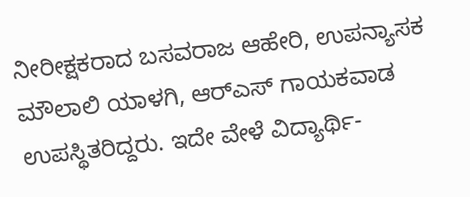ನೀರೀಕ್ಷಕರಾದ ಬಸವರಾಜ ಆಹೇರಿ, ಉಪನ್ಯಾಸಕ ಮೌಲಾಲಿ ಯಾಳಗಿ, ಆರ್‌ಎಸ್ ಗಾಯಕವಾಡ ಉಪಸ್ಥಿತರಿದ್ದರು. ಇದೇ ವೇಳೆ ವಿದ್ಯಾರ್ಥಿ-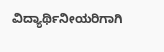ವಿದ್ಯಾರ್ಥಿನೀಯರಿಗಾಗಿ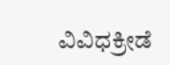ವಿವಿಧಕ್ರೀಡೆ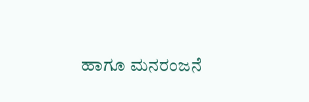ಹಾಗೂ ಮನರಂಜನೆ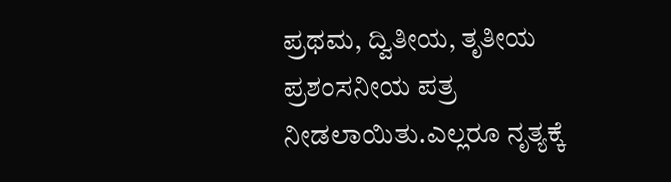ಪ್ರಥಮ, ದ್ವಿತೀಯ, ತೃತೀಯ ಪ್ರಶಂಸನೀಯ ಪತ್ರ ನೀಡಲಾಯಿತು.ಎಲ್ಲರೂ ನೃತ್ಯಕ್ಕೆ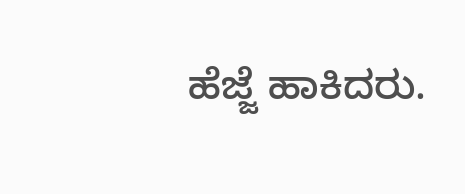ಹೆಜ್ಜೆ ಹಾಕಿದರು.